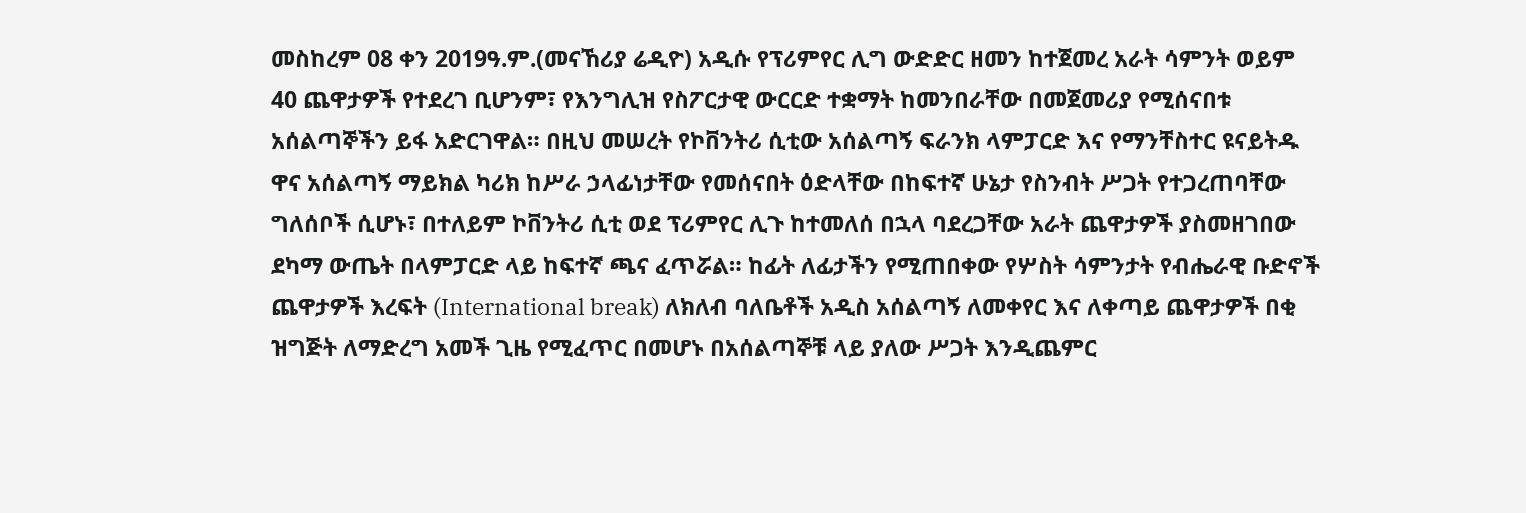መስከረም 08 ቀን 2019ዓ.ም.(መናኸሪያ ሬዲዮ) አዲሱ የፕሪምየር ሊግ ውድድር ዘመን ከተጀመረ አራት ሳምንት ወይም 40 ጨዋታዎች የተደረገ ቢሆንም፣ የእንግሊዝ የስፖርታዊ ውርርድ ተቋማት ከመንበራቸው በመጀመሪያ የሚሰናበቱ አሰልጣኞችን ይፋ አድርገዋል። በዚህ መሠረት የኮቨንትሪ ሲቲው አሰልጣኝ ፍራንክ ላምፓርድ እና የማንቸስተር ዩናይትዱ ዋና አሰልጣኝ ማይክል ካሪክ ከሥራ ኃላፊነታቸው የመሰናበት ዕድላቸው በከፍተኛ ሁኔታ የስንብት ሥጋት የተጋረጠባቸው ግለሰቦች ሲሆኑ፣ በተለይም ኮቨንትሪ ሲቲ ወደ ፕሪምየር ሊጉ ከተመለሰ በኋላ ባደረጋቸው አራት ጨዋታዎች ያስመዘገበው ደካማ ውጤት በላምፓርድ ላይ ከፍተኛ ጫና ፈጥሯል። ከፊት ለፊታችን የሚጠበቀው የሦስት ሳምንታት የብሔራዊ ቡድኖች ጨዋታዎች እረፍት (International break) ለክለብ ባለቤቶች አዲስ አሰልጣኝ ለመቀየር እና ለቀጣይ ጨዋታዎች በቂ ዝግጅት ለማድረግ አመች ጊዜ የሚፈጥር በመሆኑ በአሰልጣኞቹ ላይ ያለው ሥጋት እንዲጨምር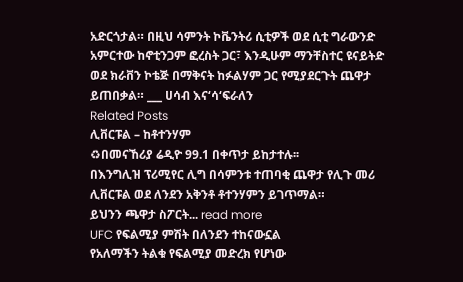አድርጎታል። በዚህ ሳምንት ኮቬንትሪ ሲቲዎች ወደ ሲቲ ግራውንድ አምርተው ከኖቲንጋም ፎረስት ጋር፣ እንዲሁም ማንቸስተር ዩናይትድ ወደ ክራቨን ኮቴጅ በማቅናት ከፉልሃም ጋር የሚያደርጉት ጨዋታ ይጠበቃል። ___ ሀሳብ እና‘ሳ‘ፍራለን
Related Posts
ሊቨርፑል – ከቶተንሃም
♻በመናኸሪያ ሬዲዮ 99.1 በቀጥታ ይከታተሉ፡፡
በእንግሊዝ ፕሪሚየር ሊግ በሳምንቱ ተጠባቂ ጨዋታ የሊጉ መሪ ሊቨርፑል ወደ ለንደን አቅንቶ ቶተንሃምን ይገጥማል።
ይህንን ጫዋታ ስፖርት... read more
UFC የፍልሚያ ምሽት በለንደን ተከናውኗል
የአለማችን ትልቁ የፍልሚያ መድረክ የሆነው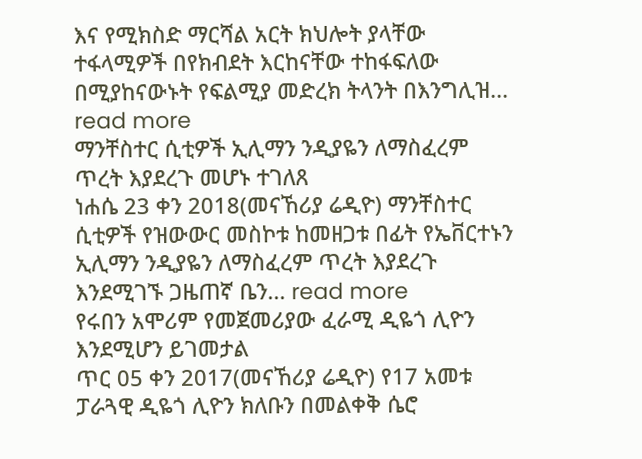እና የሚክስድ ማርሻል አርት ክህሎት ያላቸው ተፋላሚዎች በየክብደት እርከናቸው ተከፋፍለው በሚያከናውኑት የፍልሚያ መድረክ ትላንት በእንግሊዝ... read more
ማንቸስተር ሲቲዎች ኢሊማን ንዲያዬን ለማስፈረም ጥረት እያደረጉ መሆኑ ተገለጸ
ነሐሴ 23 ቀን 2018(መናኸሪያ ሬዲዮ) ማንቸስተር ሲቲዎች የዝውውር መስኮቱ ከመዘጋቱ በፊት የኤቨርተኑን ኢሊማን ንዲያዬን ለማስፈረም ጥረት እያደረጉ እንደሚገኙ ጋዜጠኛ ቤን... read more
የሩበን አሞሪም የመጀመሪያው ፈራሚ ዲዬጎ ሊዮን እንደሚሆን ይገመታል
ጥር 05 ቀን 2017(መናኸሪያ ሬዲዮ) የ17 አመቱ ፓራጓዊ ዲዬጎ ሊዮን ክለቡን በመልቀቅ ሴሮ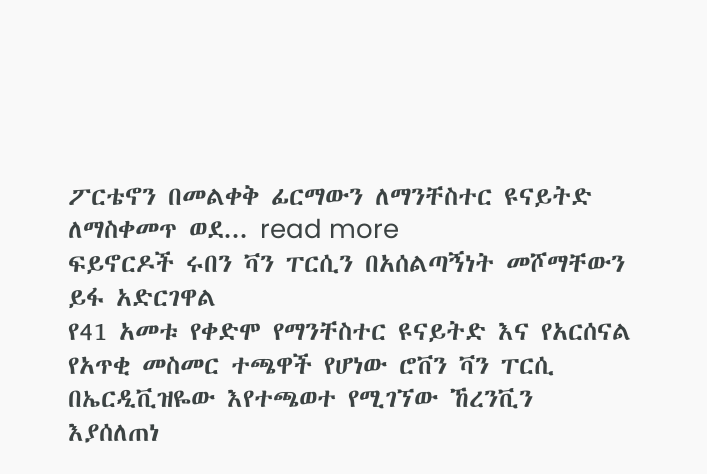ፖርቴኖን በመልቀቅ ፊርማውን ለማንቸስተር ዩናይትድ ለማስቀመጥ ወደ... read more
ፍይኖርዶች ሩበን ቫን ፐርሲን በአሰልጣኝነት መሾማቸውን ይፋ አድርገዋል
የ41 አመቱ የቀድሞ የማንቸስተር ዩናይትድ እና የአርሰናል የአጥቂ መስመር ተጫዋች የሆነው ሮቨን ቫን ፐርሲ በኤርዲቪዝዬው እየተጫወተ የሚገኘው ኸረንቪን እያሰለጠነ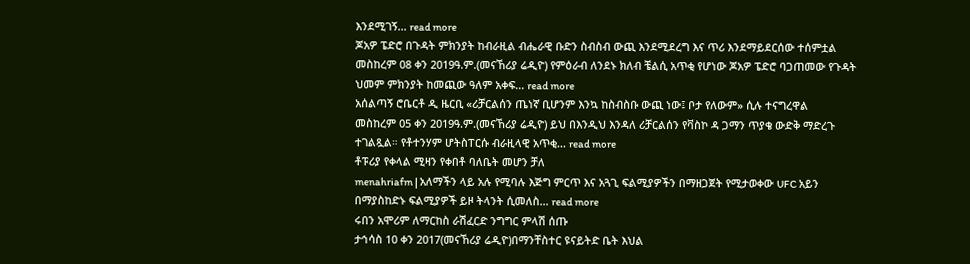እንደሚገኝ... read more
ጆአዎ ፔድሮ በጉዳት ምክንያት ከብራዚል ብሔራዊ ቡድን ስብስብ ውጪ እንደሚደረግ እና ጥሪ እንደማይደርሰው ተሰምቷል
መስከረም 08 ቀን 2019ዓ.ም.(መናኸሪያ ሬዲዮ) የምዕራብ ለንደኑ ክለብ ቼልሲ አጥቂ የሆነው ጆአዎ ፔድሮ ባጋጠመው የጉዳት ህመም ምክንያት ከመጪው ዓለም አቀፍ... read more
አሰልጣኝ ሮቤርቶ ዲ ዜርቢ «ሪቻርልሰን ጤነኛ ቢሆንም እንኳ ከስብስቡ ውጪ ነው፤ ቦታ የለውም» ሲሉ ተናግረዋል
መስከረም 05 ቀን 2019ዓ.ም.(መናኸሪያ ሬዲዮ) ይህ በእንዲህ እንዳለ ሪቻርልሰን የቫስኮ ዳ ጋማን ጥያቄ ውድቅ ማድረጉ ተገልጿል። የቶተንሃም ሆትስፐርሱ ብራዚላዊ አጥቂ... read more
ቶፑሪያ የቀላል ሚዛን የቀበቶ ባለቤት መሆን ቻለ
menahriafm | አለማችን ላይ አሉ የሚባሉ እጅግ ምርጥ እና አጓጊ ፍልሚያዎችን በማዘጋጀት የሚታወቀው UFC አይን በማያስከድኑ ፍልሚያዎች ይዞ ትላንት ሲመለስ... read more
ሩበን አሞሪም ለማርከስ ራሽፈርድ ንግግር ምላሽ ሰጡ
ታኅሳስ 10 ቀን 2017(መናኸሪያ ሬዲዮ)በማንቸስተር ዩናይትድ ቤት እህል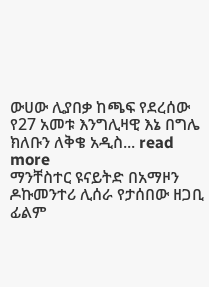ውሀው ሊያበቃ ከጫፍ የደረሰው የ27 አመቱ እንግሊዛዊ እኔ በግሌ ክለቡን ለቅቄ አዲስ... read more
ማንቸስተር ዩናይትድ በአማዞን ዶኩመንተሪ ሊሰራ የታሰበው ዘጋቢ ፊልም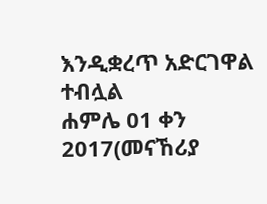እንዲቋረጥ አድርገዋል ተብሏል
ሐምሌ 01 ቀን 2017(መናኸሪያ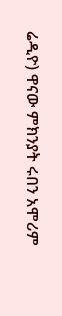ሬዲዮ) ዋናው ምክንያት ሩበን አሞሪም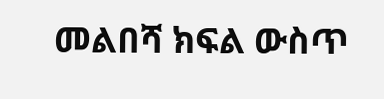መልበሻ ክፍል ውስጥ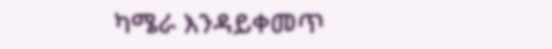ካሜራ እንዳይቀመጥ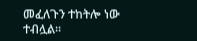መፈለጉን ተከትሎ ነው ተብሏል።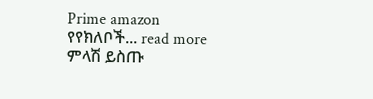Prime amazon የየክለቦች... read more
ምላሽ ይስጡ